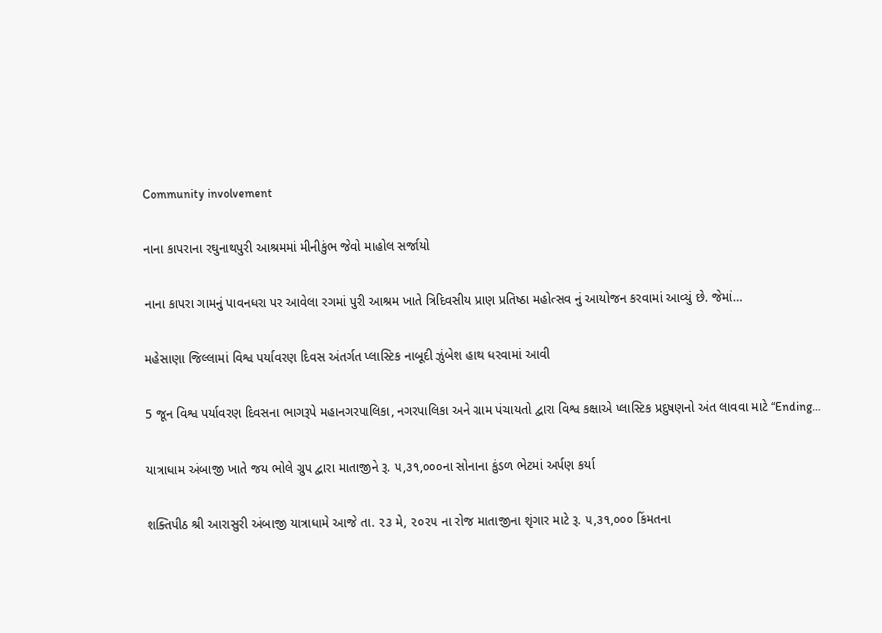Community involvement

નાના કાપરાના રઘુનાથપુરી આશ્રમમાં મીનીકુંભ જેવો માહોલ સર્જાયો

નાના કાપરા ગામનું પાવનધરા પર આવેલા રગમાં પુરી આશ્રમ ખાતે ત્રિદિવસીય પ્રાણ પ્રતિષ્ઠા મહોત્સવ નું આયોજન કરવામાં આવ્યું છે. જેમાં…

મહેસાણા જિલ્લામાં વિશ્વ પર્યાવરણ દિવસ અંતર્ગત પ્લાસ્ટિક નાબૂદી ઝુંબેશ હાથ ધરવામાં આવી

5 જૂન વિશ્વ પર્યાવરણ દિવસના ભાગરૂપે મહાનગરપાલિકા, નગરપાલિકા અને ગ્રામ પંચાયતો દ્વારા વિશ્વ કક્ષાએ પ્લાસ્ટિક પ્રદુષણનો અંત લાવવા માટે “Ending…

યાત્રાધામ અંબાજી ખાતે જય ભોલે ગ્રુપ દ્વારા માતાજીને રૂ. ૫,૩૧,૦૦૦ના સોનાના કુંડળ ભેટમાં અર્પણ કર્યા

શક્તિપીઠ શ્રી આરાસુરી અંબાજી યાત્રાધામે આજે તા. ૨૩ મે, ૨૦૨૫ ના રોજ માતાજીના શૃંગાર માટે રૂ. ૫,૩૧,૦૦૦ કિંમતના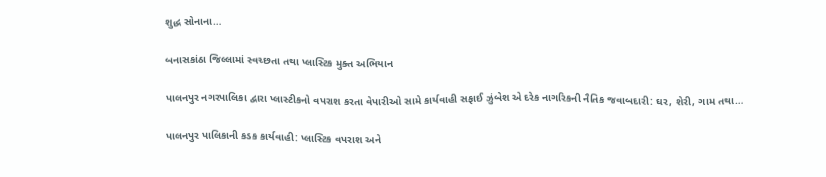શુદ્ધ સોનાના…

બનાસકાંઠા જિલ્લામાં સ્વચ્છતા તથા પ્લાસ્ટિક મુક્ત અભિયાન

પાલનપુર નગરપાલિકા દ્વારા પ્લાસ્ટીકનો વપરાશ કરતા વેપારીઓ સામે કાર્યવાહી સફાઈ ઝુંબેશ એ દરેક નાગરિકની નૈતિક જવાબદારી: ઘર, શેરી, ગામ તથા…

પાલનપુર પાલિકાની કડક કાર્યવાહી: પ્લાસ્ટિક વપરાશ અને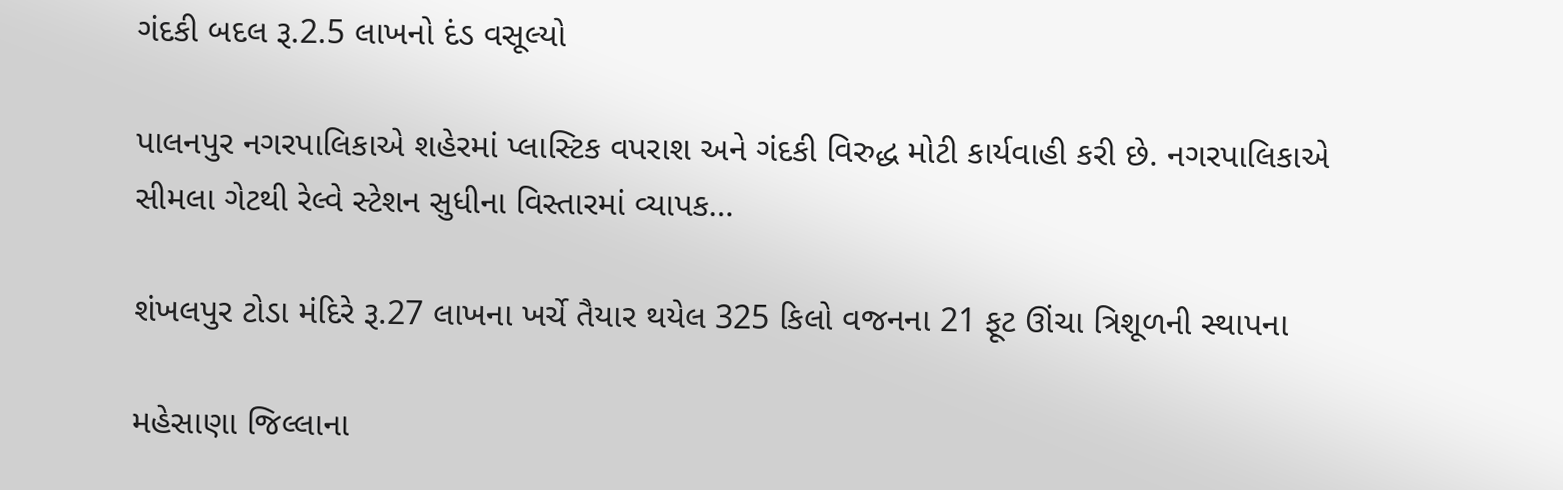ગંદકી બદલ રૂ.2.5 લાખનો દંડ વસૂલ્યો

પાલનપુર નગરપાલિકાએ શહેરમાં પ્લાસ્ટિક વપરાશ અને ગંદકી વિરુદ્ધ મોટી કાર્યવાહી કરી છે. નગરપાલિકાએ સીમલા ગેટથી રેલ્વે સ્ટેશન સુધીના વિસ્તારમાં વ્યાપક…

શંખલપુર ટોડા મંદિરે રૂ.27 લાખના ખર્ચે તૈયાર થયેલ 325 કિલો વજનના 21 ફૂટ ઊંચા ત્રિશૂળની સ્થાપના

મહેસાણા જિલ્લાના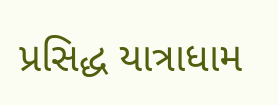પ્રસિદ્ધ યાત્રાધામ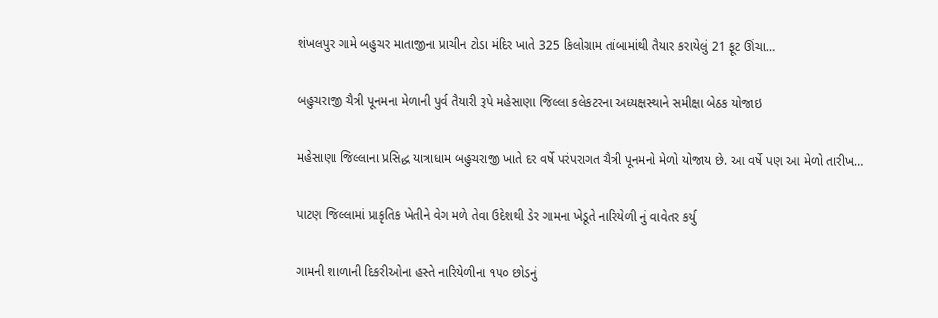શંખલપુર ગામે બહુચર માતાજીના પ્રાચીન ટોડા મંદિર ખાતે 325 કિલોગ્રામ તાંબામાંથી તૈયાર કરાયેલું 21 ફૂટ ઊંચા…

બહુચરાજી ચૈત્રી પૂનમના મેળાની પુર્વ તૈયારી રૂપે મહેસાણા જિલ્લા કલેકટરના અધ્યક્ષસ્થાને સમીક્ષા બેઠક યોજાઇ

મહેસાણા જિલ્લાના પ્રસિદ્ધ યાત્રાધામ બહુચરાજી ખાતે દર વર્ષે પરંપરાગત ચૈત્રી પૂનમનો મેળો યોજાય છે. આ વર્ષે પણ આ મેળો તારીખ…

પાટણ જિલ્લામાં પ્રાકૃતિક ખેતીને વેગ મળે તેવા ઉદેશથી ડેર ગામના ખેડૂતે નારિયેળી નું વાવેતર કર્યુ

ગામની શાળાની દિકરીઓના હસ્તે નારિયેળીના ૧૫૦ છોડનું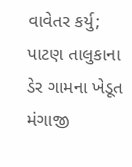વાવેતર કર્યુ; પાટણ તાલુકાના ડેર ગામના ખેડૂત મંગાજી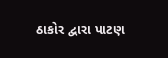ઠાકોર દ્વારા પાટણ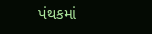પંથકમાં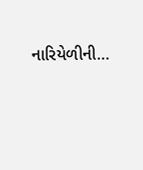નારિયેળીની…